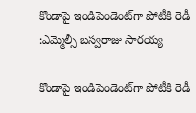కొండాపై ఇండిపెండెంట్‌‌‌‌గా పోటీకి రెడీ :ఎమ్మెల్సీ బస్వరాజు సారయ్య

కొండాపై ఇండిపెండెంట్‌‌‌‌గా పోటీకి రెడీ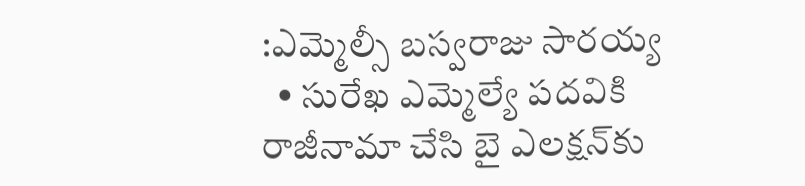:ఎమ్మెల్సీ బస్వరాజు సారయ్య
  • సురేఖ ఎమ్మెల్యే పదవికి రాజీనామా చేసి బై ఎలక్షన్‌‌‌‌కు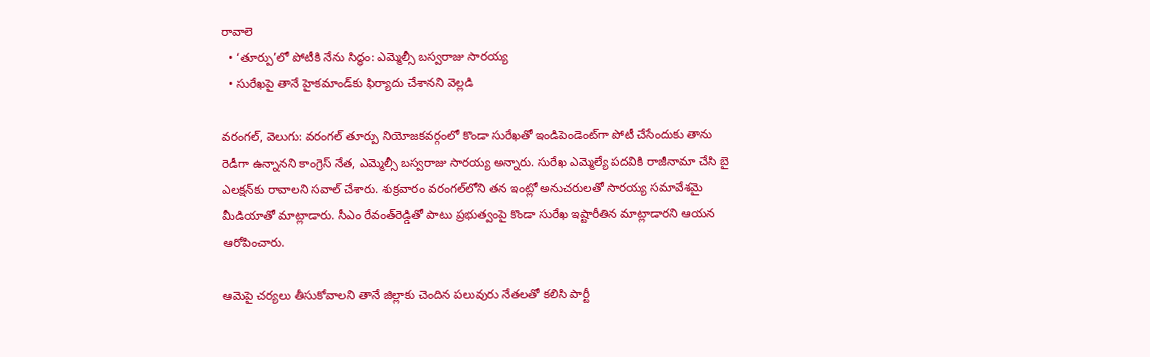రావాలె
  • ‘తూర్పు’లో పోటీకి నేను సిద్ధం: ఎమ్మెల్సీ బస్వరాజు సారయ్య
  • సురేఖపై తానే హైకమాండ్‌‌‌‌కు ఫిర్యాదు చేశానని వెల్లడి

వరంగల్‍, వెలుగు: వరంగల్ తూర్పు నియోజకవర్గంలో కొండా సురేఖతో ఇండిపెండెంట్‌‌‌‌గా పోటీ చేసేందుకు తాను రెడీగా ఉన్నానని కాంగ్రెస్ నేత, ఎమ్మెల్సీ బస్వరాజు సారయ్య అన్నారు. సురేఖ ఎమ్మెల్యే పదవికి రాజీనామా చేసి బై ఎలక్షన్‌‌‌‌కు రావాలని సవాల్ చేశారు. శుక్రవారం వరంగల్‌‌‌‌లోని తన ఇంట్లో అనుచరులతో సారయ్య సమావేశమై మీడియాతో మాట్లాడారు. సీఎం రేవంత్‌‌‌‌రెడ్డితో పాటు ప్రభుత్వంపై కొండా సురేఖ ఇష్టారీతిన మాట్లాడారని ఆయన ఆరోపించారు.

ఆమెపై చర్యలు తీసుకోవాలని తానే జిల్లాకు చెందిన పలువురు నేతలతో కలిసి పార్టీ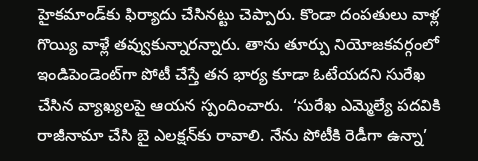హైకమాండ్‌‌‌‌కు ఫిర్యాదు చేసినట్టు చెప్పారు. కొండా దంపతులు వాళ్ల గొయ్యి వాళ్లే తవ్వుకున్నారన్నారు. తాను తూర్పు నియోజకవర్గంలో ఇండిపెండెంట్‌‌‌‌గా పోటీ చేస్తే తన భార్య కూడా ఓటేయదని సురేఖ చేసిన వ్యాఖ్యలపై ఆయన స్పందించారు.  ‘సురేఖ ఎమ్మెల్యే పదవికి రాజీనామా చేసి బై ఎలక్షన్‌‌‌‌కు రావాలి. నేను పోటీకి రెడీగా ఉన్నా’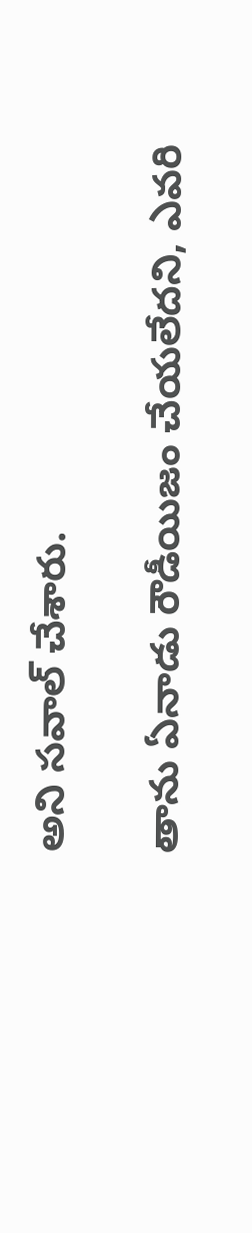అని సవాల్ చేశారు.

తాను ఏనాడు రౌడీయిజం చేయలేదని, ఎవరి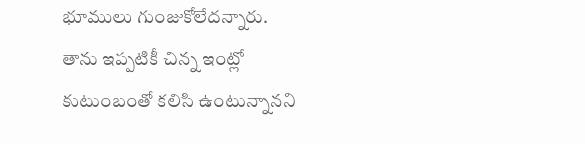భూములు గుంజుకోలేదన్నారు. తాను ఇప్పటికీ చిన్న ఇంట్లో కుటుంబంతో కలిసి ఉంటున్నానని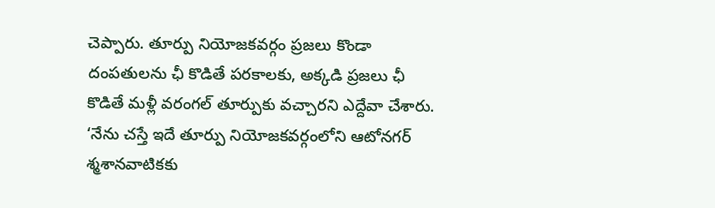చెప్పారు. తూర్పు నియోజకవర్గం ప్రజలు కొండా దంపతులను ఛీ కొడితే పరకాలకు, అక్కడి ప్రజలు ఛీ కొడితే మళ్లీ వరంగల్ తూర్పుకు వచ్చారని ఎద్దేవా చేశారు. ‘నేను చస్తే ఇదే తూర్పు నియోజకవర్గంలోని ఆటోనగర్ శ్మశానవాటికకు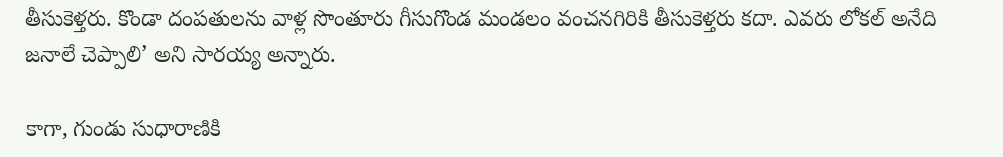తీసుకెళ్తరు. కొండా దంపతులను వాళ్ల సొంతూరు గీసుగొండ మండలం వంచనగిరికి తీసుకెళ్తరు కదా. ఎవరు లోకల్ అనేది జనాలే చెప్పాలి’ అని సారయ్య అన్నారు.

కాగా, గుండు సుధారాణికి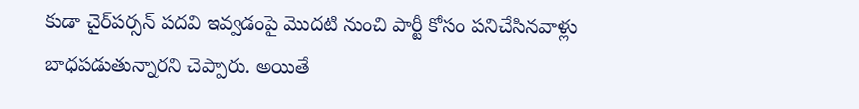కుడా చైర్‌‌‌‌పర్సన్ పదవి ఇవ్వడంపై మొదటి నుంచి పార్టీ కోసం పనిచేసినవాళ్లు బాధపడుతున్నారని చెప్పారు. అయితే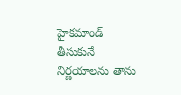హైకమాండ్ తీసుకునే నిర్ణయాలను తాను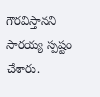గౌరవిస్తానని సారయ్య స్పష్టం చేశారు.